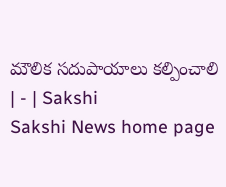మౌలిక సదుపాయాలు కల్పించాలి | - | Sakshi
Sakshi News home page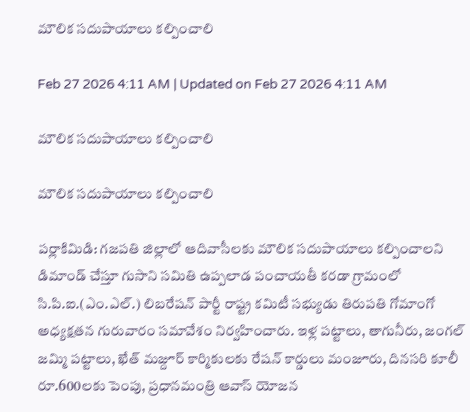మౌలిక సదుపాయాలు కల్పించాలి

Feb 27 2026 4:11 AM | Updated on Feb 27 2026 4:11 AM

మౌలిక సదుపాయాలు కల్పించాలి

మౌలిక సదుపాయాలు కల్పించాలి

పర్లాకిమిడి: గజపతి జిల్లాలో ఆదివాసీలకు మౌలిక సదుపాయాలు కల్పించాలని డిమాండ్‌ చేస్తూ గుసాని సమితి ఉప్పలాడ పంచాయతీ కరడా గ్రామంలో సి.పి.ఐ.(ఎం.ఎల్‌.) లిబరేషన్‌ పార్టీ రాష్ట్ర కమిటీ సభ్యుడు తిరుపతి గోమాంగో అధ్యక్షతన గురువారం సమావేశం నిర్వహించారు. ఇళ్ల పట్టాలు, తాగునీరు, జంగల్‌ జమ్మి పట్టాలు, ఖేత్‌ మజ్దూర్‌ కార్మికులకు రేషన్‌ కార్డులు మంజూరు, దినసరి కూలీ రూ.600లకు పెంపు, ప్రధానమంత్రి ఆవాస్‌ యోజన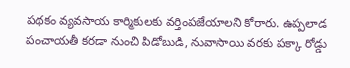పథకం వ్యవసాయ కార్మికులకు వర్తింపజేయాలని కోరారు. ఉప్పలాడ పంచాయతీ కరడా నుంచి పిడోబుడి, నువాసాయి వరకు పక్కా రోడ్డు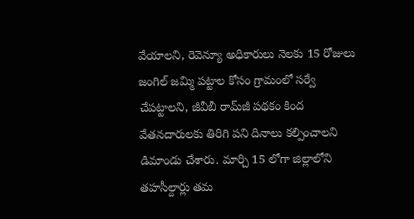వేయాలని, రెవెన్యూ అధికారులు నెలకు 15 రోజులు జంగిల్‌ జమ్మి పట్టాల కోసం గ్రామంలో సర్వే చేపట్టాలని, జీవీబీ రామ్‌జీ పథకం కింద వేతనదారులకు తిరిగి పని దినాలు కల్పించాలని డిమాండు చేశారు. మార్చి 15 లోగా జిల్లాలోని తహసీల్దార్లు తమ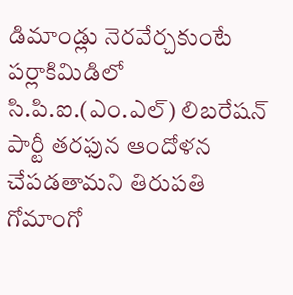డిమాండ్లు నెరవేర్చకుంటే పర్లాకిమిడిలో సి.పి.ఐ.(ఎం.ఎల్‌) లిబరేషన్‌ పార్టీ తరఫున ఆందోళన చేపడతామని తిరుపతి గోమాంగో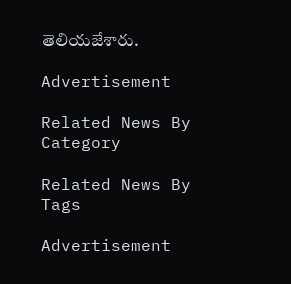తెలియజేశారు.

Advertisement

Related News By Category

Related News By Tags

Advertisement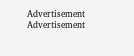Advertisement
Advertisement